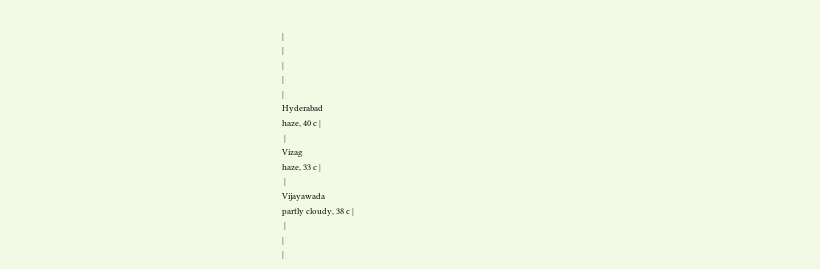|
|
|
|
|
Hyderabad
haze, 40 c |
 |
Vizag
haze, 33 c |
 |
Vijayawada
partly cloudy, 38 c |
 |
|
|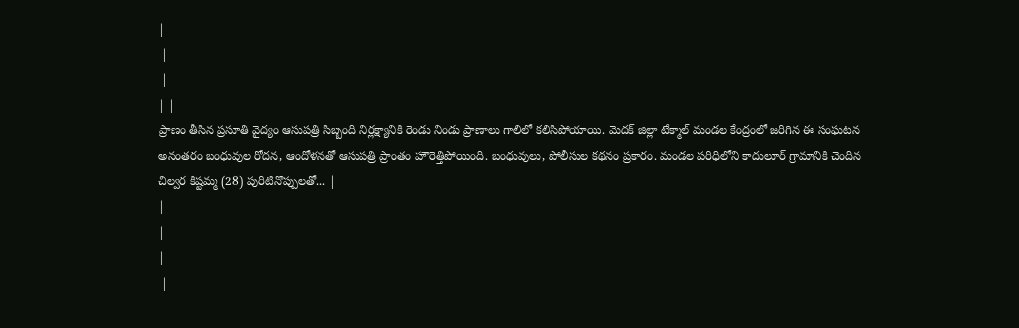|
 |
 |
| |
ప్రాణం తీసిన ప్రసూతి వైద్యం ఆసుపత్రి సిబ్బంది నిర్లక్ష్యానికి రెండు నిండు ప్రాణాలు గాలిలో కలిసిపోయాయి. మెదక్ జిల్లా టేక్మాల్ మండల కేంద్రంలో జరిగిన ఈ సంఘటన అనంతరం బంధువుల రోదన, ఆందోళనతో ఆసుపత్రి ప్రాంతం హౌరెత్తిపోయింది. బంధువులు, పోలీసుల కథనం ప్రకారం. మండల పరిధిలోని కాదులూర్ గ్రామానికి చెందిన చిల్వర కిష్టమ్మ (28) పురిటినొప్పులతో... |
|
|
|
 |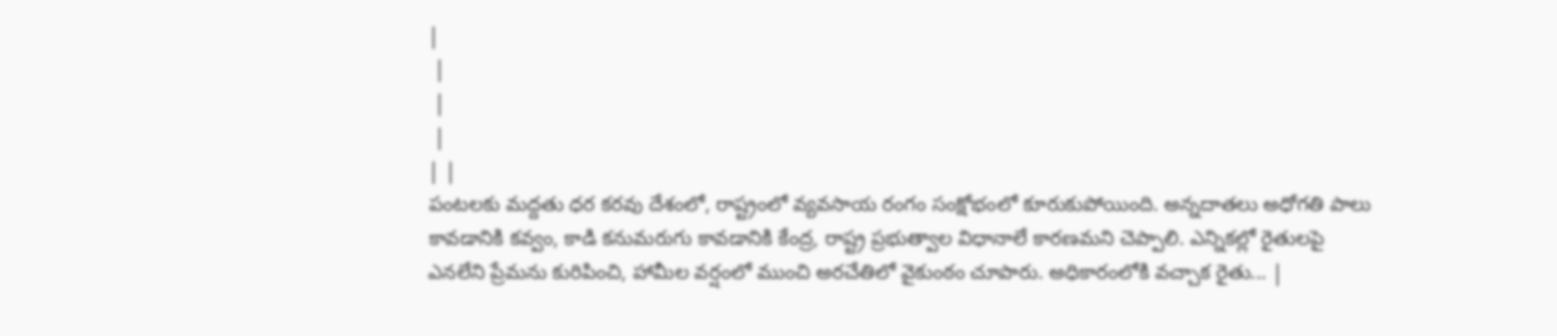|
 |
 |
 |
| |
పంటలకు మద్దతు ధర కరవు దేశంలో, రాష్ట్రంలో వ్యవసాయ రంగం సంక్షోభంలో కూరుకుపోయింది. అన్నదాతలు అధోగతి పాలు కావడానికి కవ్వం, కాడి కనుమరుగు కావడానికి కేంద్ర, రాష్ట్ర ప్రభుత్వాల విధానాలే కారణమని చెప్పాలి. ఎన్నికల్లో రైతులపై ఎనలేని ప్రేమను కురిపించి, హామీల వర్షంలో ముంచి అరచేతిలో వైకుంఠం చూపారు. అధికారంలోకి వచ్చాక రైతు... |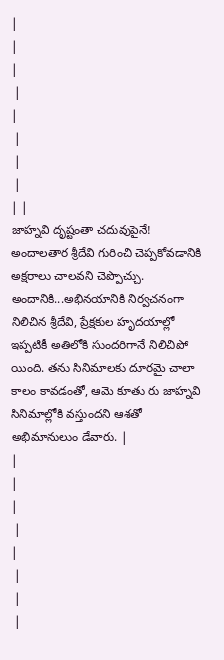|
|
|
 |
|
 |
 |
 |
| |
జాహ్నవి దృష్టంతా చదువుపైనే! అందాలతార శ్రీదేవి గురించి చెప్పకోవడానికి అక్షరాలు చాలవని చెప్పొచ్చు. అందానికి...అభినయానికి నిర్వచనంగా నిలిచిన శ్రీదేవి, ప్రేక్షకుల హృదయాల్లో ఇప్పటికీ అతిలోకి సుందరిగానే నిలిచిపో యింది. తను సినిమాలకు దూరమై చాలా కాలం కావడంతో, ఆమె కూతు రు జాహ్నవి సినిమాల్లోకి వస్తుందని ఆశతో అభిమానులుం డేవారు. |
|
|
|
 |
|
 |
 |
 |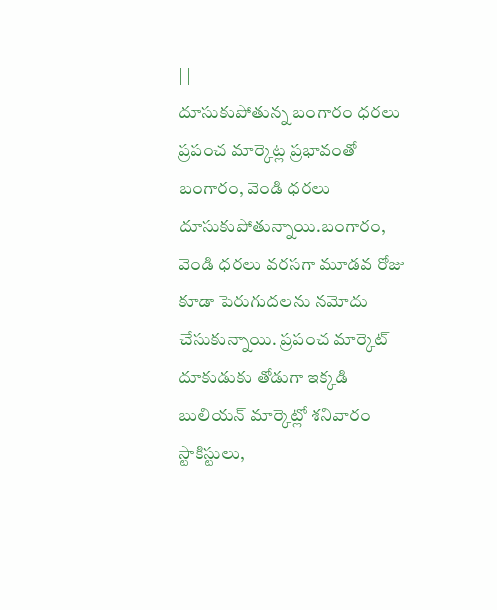| |
దూసుకుపోతున్న బంగారం ధరలు ప్రపంచ మార్కెట్ల ప్రభావంతో బంగారం, వెండి ధరలు దూసుకుపోతున్నాయి.బంగారం, వెండి ధరలు వరసగా మూడవ రోజు కూడా పెరుగుదలను నమోదు చేసుకున్నాయి. ప్రపంచ మార్కెట్ దూకుడుకు తోడుగా ఇక్కడి బులియన్ మార్కెట్లో శనివారం స్టాకిస్టులు,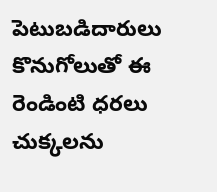పెటుబడిదారులు కొనుగోలుతో ఈ రెండింటి ధరలు చుక్కలను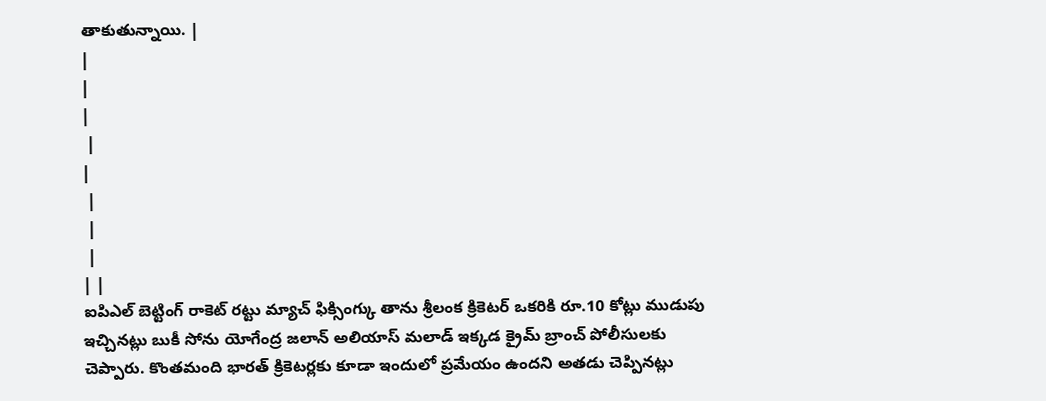తాకుతున్నాయి. |
|
|
|
 |
|
 |
 |
 |
| |
ఐపిఎల్ బెట్టింగ్ రాకెట్ రట్టు మ్యాచ్ ఫిక్సింగ్కు తాను శ్రీలంక క్రికెటర్ ఒకరికి రూ.10 కోట్లు ముడుపు ఇచ్చినట్లు బుకీ సోను యోగేంద్ర జలాన్ అలియాస్ మలాడ్ ఇక్కడ క్రైమ్ బ్రాంచ్ పోలీసులకు చెప్పారు. కొంతమంది భారత్ క్రికెటర్లకు కూడా ఇందులో ప్రమేయం ఉందని అతడు చెప్పినట్లు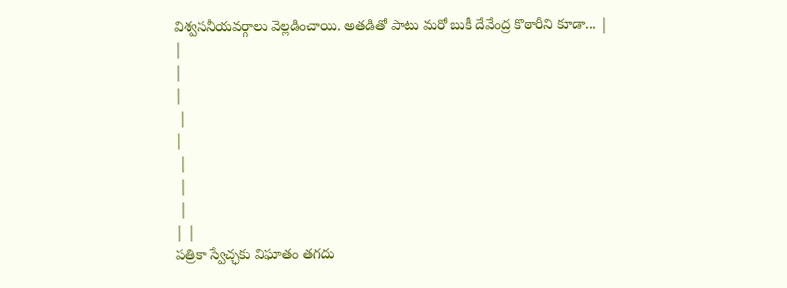విశ్వసనీయవర్గాలు వెల్లడించాయి. అతడితో పాటు మరో బుకీ దేవేంద్ర కొఠారీని కూడా... |
|
|
|
 |
|
 |
 |
 |
| |
పత్రికా స్వేచ్ఛకు విఘాతం తగదు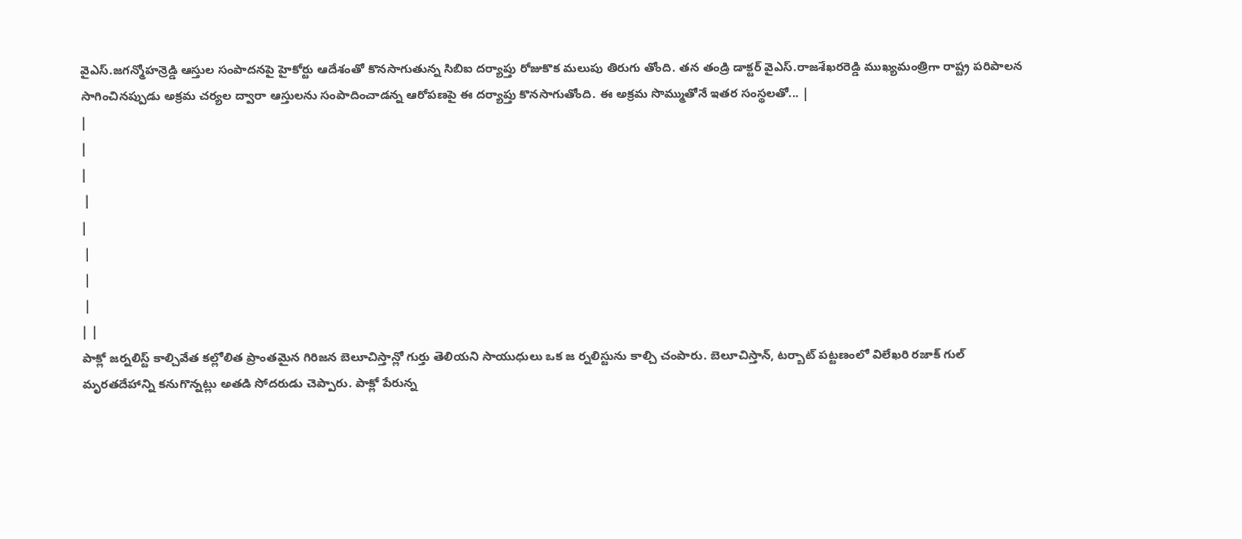వైఎస్.జగన్మోహన్రెడ్డి ఆస్తుల సంపాదనపై హైకోర్టు ఆదేశంతో కొనసాగుతున్న సిబిఐ దర్యాప్తు రోజుకొక మలుపు తిరుగు తోంది. తన తండ్రి డాక్టర్ వైఎస్.రాజశేఖరరెడ్డి ముఖ్యమంత్రిగా రాష్ట్ర పరిపాలన సాగించినప్పుడు అక్రమ చర్యల ద్వారా ఆస్తులను సంపాదించాడన్న ఆరోపణపై ఈ దర్యాప్తు కొనసాగుతోంది. ఈ అక్రమ సొమ్ముతోనే ఇతర సంస్థలతో... |
|
|
|
 |
|
 |
 |
 |
| |
పాక్లో జర్నలిస్ట్ కాల్చివేత కల్లోలిత ప్రాంతమైన గిరిజన బెలూచిస్తాన్లో గుర్తు తెలియని సాయుధులు ఒక జ ర్నలిస్టును కాల్చి చంపారు. బెలూచిస్తాన్, టర్బాట్ పట్టణంలో విలేఖరి రజాక్ గుల్ మృరతదేహాన్ని కనుగొన్నట్లు అతడి సోదరుడు చెప్పారు. పాక్లో పేరున్న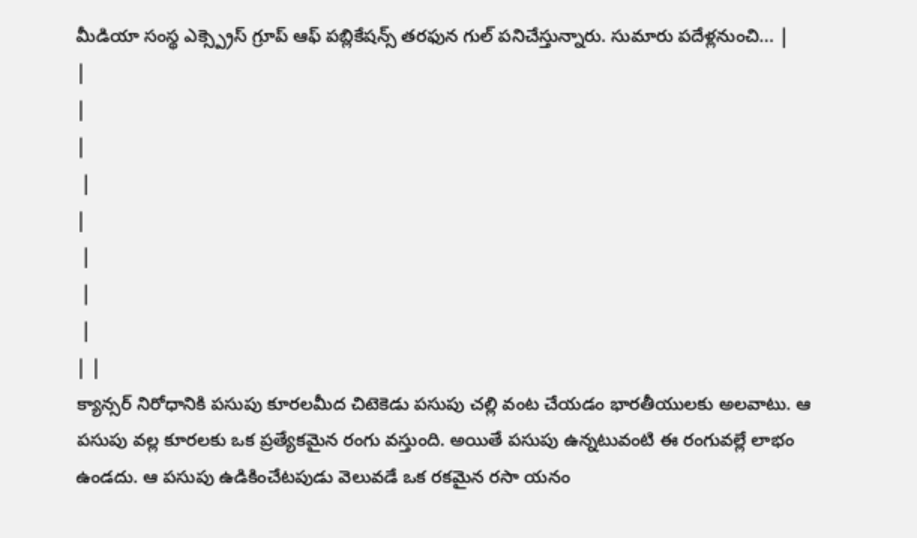మీడియా సంస్థ ఎక్స్ప్రెస్ గ్రూప్ ఆఫ్ పబ్లికేషన్స్ తరఫున గుల్ పనిచేస్తున్నారు. సుమారు పదేళ్లనుంచి... |
|
|
|
 |
|
 |
 |
 |
| |
క్యాన్సర్ నిరోధానికి పసుపు కూరలమీద చిటెకెడు పసుపు చల్లి వంట చేయడం భారతీయులకు అలవాటు. ఆ పసుపు వల్ల కూరలకు ఒక ప్రత్యేకమైన రంగు వస్తుంది. అయితే పసుపు ఉన్నటువంటి ఈ రంగువల్లే లాభం ఉండదు. ఆ పసుపు ఉడికించేటపుడు వెలువడే ఒక రకమైన రసా యనం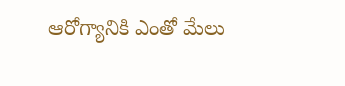ఆరోగ్యానికి ఎంతో మేలు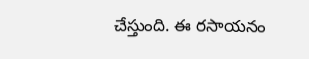చేస్తుంది. ఈ రసాయనం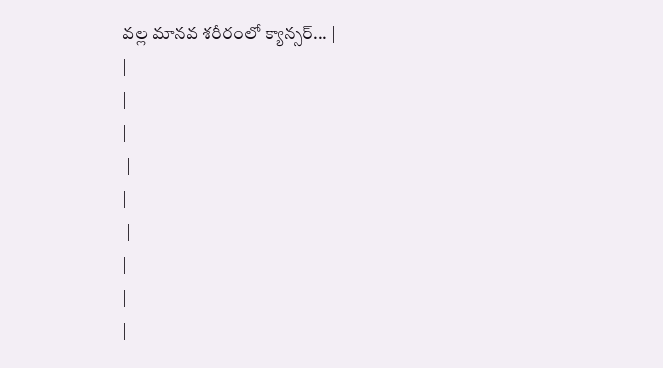వల్ల మానవ శరీరంలో క్యాన్సర్... |
|
|
|
 |
|
 |
|
|
|